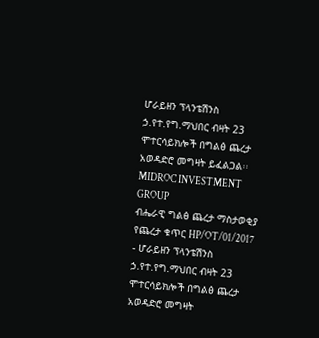ሆራይዘን ፕላንቴሽንስ ኃ.የተ.የግ.ማህበር ብዛት 23 ሞተርሳይክሎች በግልፅ ጨረታ አወዳድሮ መግዛት ይፈልጋል፡፡
MIDROC INVESTMENT GROUP
ብሔራዊ ግልፅ ጨረታ ማስታወቂያ
የጨረታ ቁጥር HP/OT/01/2017
- ሆራይዘን ፕላንቴሽንስ ኃ.የተ.የግ.ማህበር ብዛት 23 ሞተርሳይክሎች በግልፅ ጨረታ አወዳድሮ መግዛት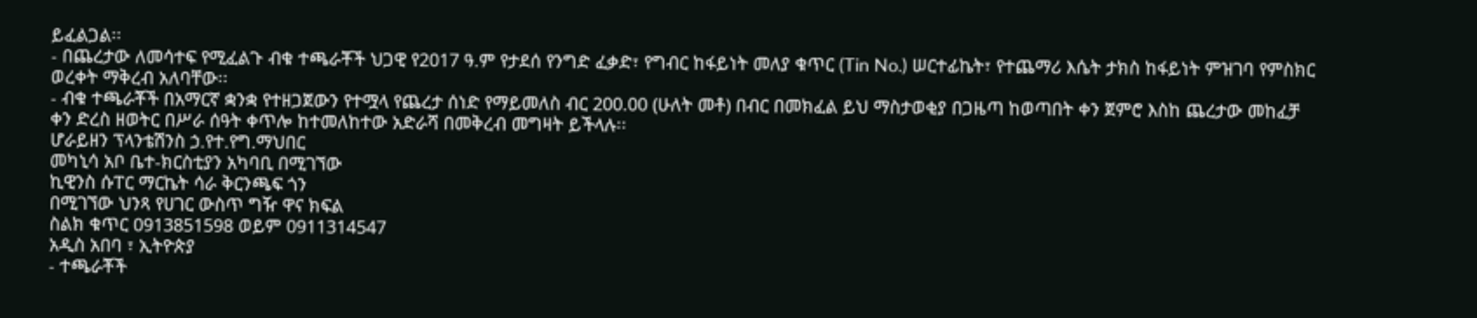ይፈልጋል፡፡
- በጨረታው ለመሳተፍ የሚፈልጉ ብቁ ተጫራቾች ህጋዊ የ2017 ዓ.ም የታደሰ የንግድ ፈቃድ፣ የግብር ከፋይነት መለያ ቁጥር (Tin No.) ሠርተፊኬት፣ የተጨማሪ እሴት ታክስ ከፋይነት ምዝገባ የምስክር ወረቀት ማቅረብ አለባቸው፡፡
- ብቁ ተጫራቾች በአማርኛ ቋንቋ የተዘጋጀውን የተሟላ የጨረታ ሰነድ የማይመለስ ብር 200.00 (ሁለት መቶ) በብር በመክፈል ይህ ማስታወቂያ በጋዜጣ ከወጣበት ቀን ጀምሮ እስከ ጨረታው መከፈቻ ቀን ድረስ ዘወትር በሥራ ሰዓት ቀጥሎ ከተመለከተው አድራሻ በመቅረብ መግዛት ይችላሉ፡፡
ሆራይዘን ፕላንቴሽንስ ኃ.የተ.የግ.ማህበር
መካኒሳ አቦ ቤተ-ክርስቲያን አካባቢ በሚገኘው
ኪዊንስ ሱፐር ማርኬት ሳራ ቅርንጫፍ ጎን
በሚገኘው ህንጻ የሀገር ውስጥ ግዥ ዋና ክፍል
ስልክ ቁጥር 0913851598 ወይም 0911314547
አዲስ አበባ ፣ ኢትዮጵያ
- ተጫራቾች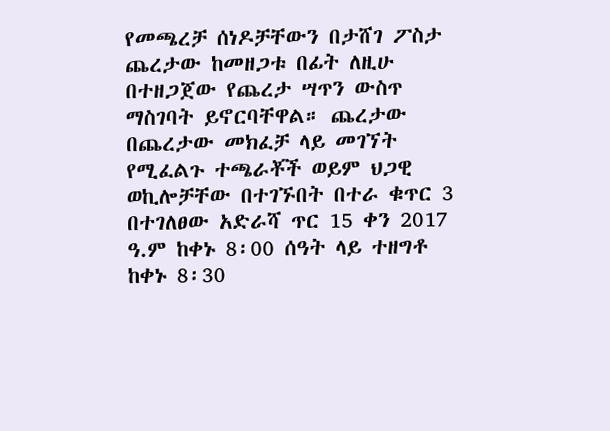የመጫረቻ ሰነዶቻቸውን በታሸገ ፖስታ ጨረታው ከመዘጋቱ በፊት ለዚሁ በተዘጋጀው የጨረታ ሣጥን ውስጥ ማስገባት ይኖርባቸዋል። ጨረታው በጨረታው መክፈቻ ላይ መገኘት የሚፈልጉ ተጫራቾች ወይም ህጋዊ ወኪሎቻቸው በተገኙበት በተራ ቁጥር 3 በተገለፀው አድራሻ ጥር 15 ቀን 2017 ዓ.ም ከቀኑ 8፡00 ሰዓት ላይ ተዘግቶ ከቀኑ 8፡30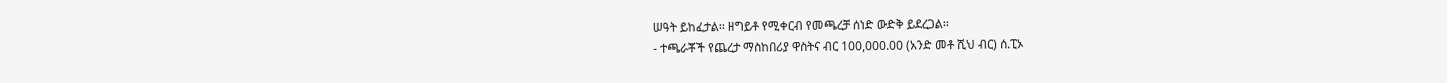ሠዓት ይከፈታል፡፡ ዘግይቶ የሚቀርብ የመጫረቻ ሰነድ ውድቅ ይደረጋል፡፡
- ተጫራቾች የጨረታ ማስከበሪያ ዋስትና ብር 100,000.00 (አንድ መቶ ሺህ ብር) ሰ.ፒኦ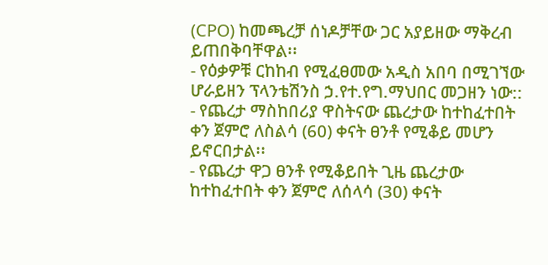(CPO) ከመጫረቻ ሰነዶቻቸው ጋር አያይዘው ማቅረብ ይጠበቅባቸዋል፡፡
- የዕቃዎቹ ርከከብ የሚፈፀመው አዲስ አበባ በሚገኘው ሆራይዘን ፕላንቴሽንስ ኃ.የተ.የግ.ማህበር መጋዘን ነው::
- የጨረታ ማስከበሪያ ዋስትናው ጨረታው ከተከፈተበት ቀን ጀምሮ ለስልሳ (60) ቀናት ፀንቶ የሚቆይ መሆን ይኖርበታል፡፡
- የጨረታ ዋጋ ፀንቶ የሚቆይበት ጊዜ ጨረታው ከተከፈተበት ቀን ጀምሮ ለሰላሳ (30) ቀናት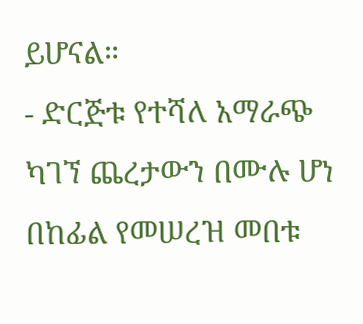ይሆናል።
- ድርጅቱ የተሻለ አማራጭ ካገኘ ጨረታውን በሙሉ ሆነ በከፊል የመሠረዝ መበቱ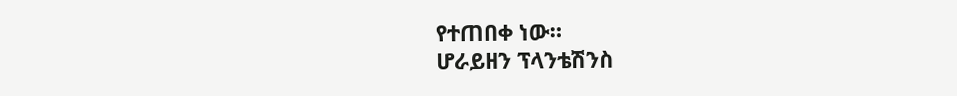የተጠበቀ ነው።
ሆራይዘን ፕላንቴሽንስ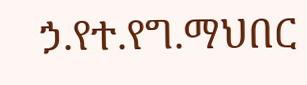ኃ.የተ.የግ.ማህበር